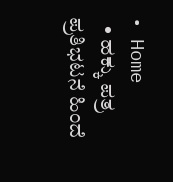• Home
  • ಹಕ್ಕು ಪತ್ರ ಪ್ರತಿಭಟನೆ ಹಿಂದೆ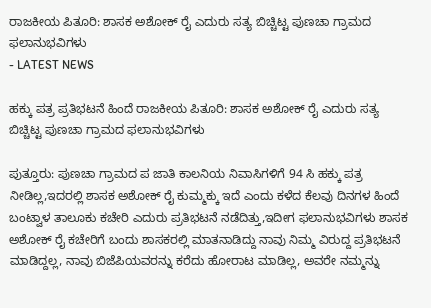ರಾಜಕೀಯ ಪಿತೂರಿ: ಶಾಸಕ ಅಶೋಕ್ ರೈ ಎದುರು ಸತ್ಯ ಬಿಚ್ಚಿಟ್ಟ ಪುಣಚಾ ಗ್ರಾಮದ ಫಲಾನುಭವಿಗಳು
- LATEST NEWS

ಹಕ್ಕು ಪತ್ರ ಪ್ರತಿಭಟನೆ ಹಿಂದೆ ರಾಜಕೀಯ ಪಿತೂರಿ: ಶಾಸಕ ಅಶೋಕ್ ರೈ ಎದುರು ಸತ್ಯ ಬಿಚ್ಚಿಟ್ಟ ಪುಣಚಾ ಗ್ರಾಮದ ಫಲಾನುಭವಿಗಳು

ಪುತ್ತೂರು: ಪುಣಚಾ ಗ್ರಾಮದ ಪ ಜಾತಿ ಕಾಲನಿಯ ನಿವಾಸಿಗಳಿಗೆ 94 ಸಿ ಹಕ್ಕು ಪತ್ರ ನೀಡಿಲ್ಲ,ಇದರಲ್ಲಿ ಶಾಸಕ ಅಶೋಕ್ ರೈ ಕುಮ್ಮಕ್ಕು ಇದೆ ಎಂದು ಕಳೆದ ಕೆಲವು ದಿನಗಳ ಹಿಂದೆ ಬಂಟ್ವಾಳ ತಾಲೂಕು ಕಚೇರಿ ಎದುರು ಪ್ರತಿಭಟನೆ ನಡೆದಿತ್ತು,ಇದೀಗ ಫಲಾನುಭವಿಗಳು ಶಾಸಕ ಅಶೋಕ್ ರೈ ಕಚೇರಿಗೆ ಬಂದು ಶಾಸಕರಲ್ಲಿ ಮಾತನಾಡಿದ್ದು ನಾವು ನಿಮ್ಮ ವಿರುದ್ದ ಪ್ರತಿಭಟನೆ ಮಾಡಿದ್ದಲ್ಲ, ನಾವು ಬಿಜೆಪಿಯವರನ್ನು ಕರೆದು ಹೋರಾಟ ಮಾಡಿಲ್ಲ, ಅವರೇ ನಮ್ಮನ್ನು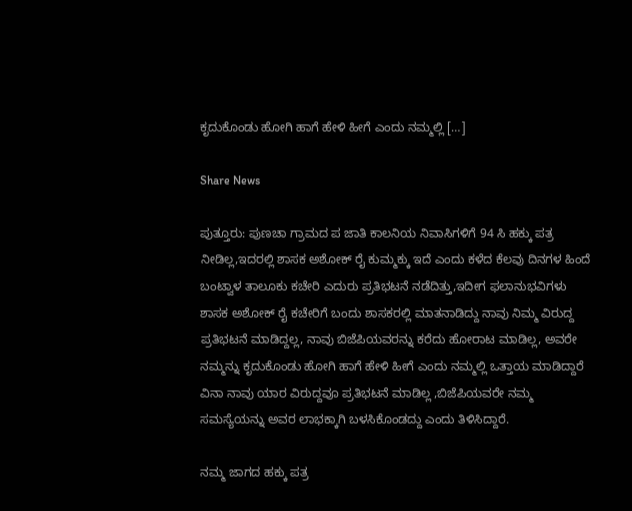ಕೃದುಕೊಂಡು ಹೋಗಿ ಹಾಗೆ ಹೇಳಿ ಹೀಗೆ ಎಂದು ನಮ್ಮಲ್ಲಿ […]

Share News

ಪುತ್ತೂರು: ಪುಣಚಾ ಗ್ರಾಮದ ಪ ಜಾತಿ ಕಾಲನಿಯ ನಿವಾಸಿಗಳಿಗೆ 94 ಸಿ ಹಕ್ಕು ಪತ್ರ ನೀಡಿಲ್ಲ,ಇದರಲ್ಲಿ ಶಾಸಕ ಅಶೋಕ್ ರೈ ಕುಮ್ಮಕ್ಕು ಇದೆ ಎಂದು ಕಳೆದ ಕೆಲವು ದಿನಗಳ ಹಿಂದೆ ಬಂಟ್ವಾಳ ತಾಲೂಕು ಕಚೇರಿ ಎದುರು ಪ್ರತಿಭಟನೆ ನಡೆದಿತ್ತು,ಇದೀಗ ಫಲಾನುಭವಿಗಳು ಶಾಸಕ ಅಶೋಕ್ ರೈ ಕಚೇರಿಗೆ ಬಂದು ಶಾಸಕರಲ್ಲಿ ಮಾತನಾಡಿದ್ದು ನಾವು ನಿಮ್ಮ ವಿರುದ್ದ ಪ್ರತಿಭಟನೆ ಮಾಡಿದ್ದಲ್ಲ, ನಾವು ಬಿಜೆಪಿಯವರನ್ನು ಕರೆದು ಹೋರಾಟ ಮಾಡಿಲ್ಲ, ಅವರೇ ನಮ್ಮನ್ನು ಕೃದುಕೊಂಡು ಹೋಗಿ ಹಾಗೆ ಹೇಳಿ ಹೀಗೆ ಎಂದು ನಮ್ಮಲ್ಲಿ ಒತ್ತಾಯ ಮಾಡಿದ್ದಾರೆ ವಿನಾ ನಾವು ಯಾರ ವಿರುದ್ದವೂ ಪ್ರತಿಭಟನೆ ಮಾಡಿಲ್ಲ ,ಬಿಜೆಪಿಯವರೇ ನಮ್ಮ ಸಮಸ್ಯೆಯನ್ನು ಅವರ ಲಾಭಕ್ಕಾಗಿ ಬಳಸಿಕೊಂಡದ್ದು ಎಂದು ತಿಳಿಸಿದ್ದಾರೆ.

ನಮ್ಮ ಜಾಗದ ಹಕ್ಕು ಪತ್ರ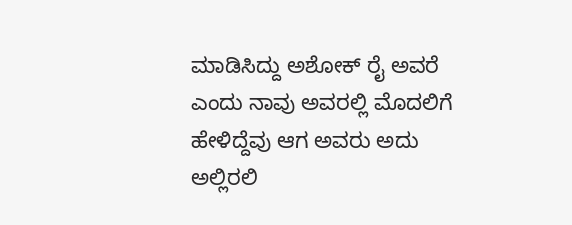ಮಾಡಿಸಿದ್ದು ಅಶೋಕ್ ರೈ ಅವರೆ ಎಂದು ನಾವು ಅವರಲ್ಲಿ ಮೊದಲಿಗೆ ಹೇಳಿದ್ದೆವು ಆಗ ಅವರು ಅದು ಅಲ್ಲಿರಲಿ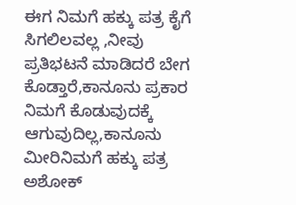ಈಗ ನಿಮಗೆ ಹಕ್ಕು ಪತ್ರ ಕೈಗೆ ಸಿಗಲಿಲವಲ್ಲ ,ನೀವು ಪ್ರತಿಭಟನೆ ಮಾಡಿದರೆ ಬೇಗ ಕೊಡ್ತಾರೆ,ಕಾನೂನು ಪ್ರಕಾರ ನಿಮಗೆ ಕೊಡುವುದಕ್ಕೆ ಆಗುವುದಿಲ್ಲ,ಕಾನೂನು ಮೀರಿ‌ನಿಮಗೆ ಹಕ್ಕು ಪತ್ರ ಅಶೋಕ್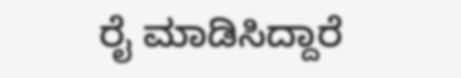ರೈ ಮಾಡಿಸಿದ್ದಾರೆ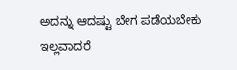ಅದನ್ನು ಆದಷ್ಟು ಬೇಗ ಪಡೆಯಬೇಕು ಇಲ್ಲವಾದರೆ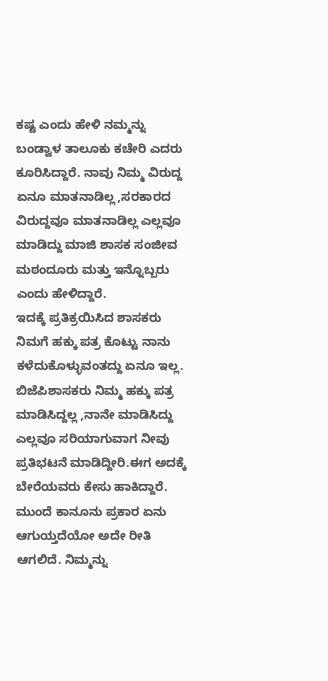ಕಷ್ಟ ಎಂದು ಹೇಳಿ ನಮ್ಮನ್ನು ಬಂಡ್ವಾಳ ತಾಲೂಕು ಕಚೇರಿ ಎದರು ಕೂರಿಸಿದ್ದಾರೆ. ನಾವು ನಿಮ್ಮ ವಿರುದ್ದ ಏನೂ ಮಾತನಾಡಿಲ್ಲ,ಸರಕಾರದ ವಿರುದ್ದವೂ ಮಾತನಾಡಿಲ್ಲ ಎಲ್ಲವೂ ಮಾಡಿದ್ದು ಮಾಜಿ ಶಾಸಕ ಸಂಜೀವ ಮಠಂದೂರು ಮತ್ತು ಇನ್ನೊಬ್ಬರು ಎಂದು ಹೇಳಿದ್ದಾರೆ.
ಇದಕ್ಕೆ ಪ್ರತಿಕ್ರಯಿಸಿದ ಶಾಸಕರು ನಿಮಗೆ ಹಕ್ಕು ಪತ್ರ ಕೊಟ್ಟು ನಾನು ಕಳೆದುಕೊಳ್ಳುವಂತದ್ದು ಏನೂ ಇಲ್ಲ. ಬಿಜೆಪಿ‌ಶಾಸಕರು ನಿಮ್ಮ ಹಕ್ಕು ಪತ್ರ ಮಾಡಿಸಿದ್ದಲ್ಲ ,ನಾನೇ ಮಾಡಿಸಿದ್ದು ಎಲ್ಲವೂ ಸರಿಯಾಗುವಾಗ ನೀವು ಪ್ರತಿಭಟನೆ ಮಾಡಿದ್ದೀರಿ.ಈಗ ಅದಕ್ಕೆ ಬೇರೆಯವರು ಕೇಸು ಹಾಕಿದ್ದಾರೆ. ಮುಂದೆ ಕಾನೂನು ಪ್ರಕಾರ ಏನು ಆಗುಯ್ತದೆಯೋ ಅದೇ ರೀತಿ ಆಗಲಿದೆ. ನಿಮ್ಮನ್ನು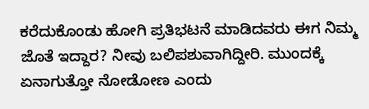ಕರೆದುಕೊಂಡು ಹೋಗಿ ಪ್ರತಿಭಟನೆ ಮಾಡಿದವರು ಈಗ ನಿಮ್ಮ ಜೊತೆ ಇದ್ದಾರ? ನೀವು ಬಲಿಪಶುವಾಗಿದ್ದೀರಿ. ಮುಂದಕ್ಕೆ ಏನಾಗುತ್ತೋ ನೋಡೋಣ ಎಂದು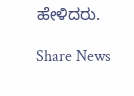ಹೇಳಿದರು.

Share News